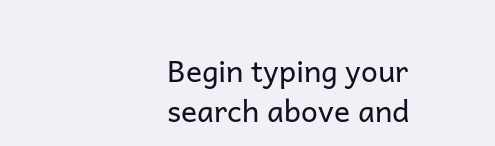Begin typing your search above and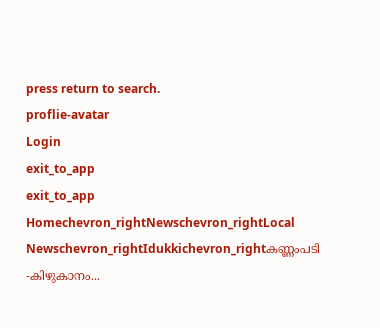press return to search.
proflie-avatar
Login
exit_to_app
exit_to_app
Homechevron_rightNewschevron_rightLocal Newschevron_rightIdukkichevron_rightകണ്ണംപടി -കിഴുകാനം...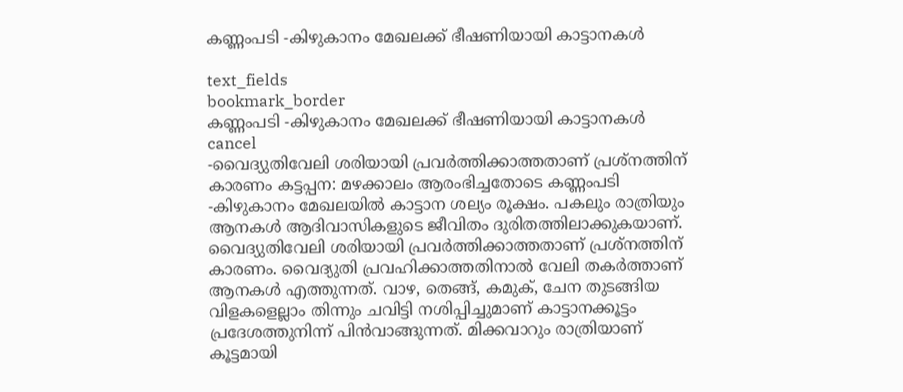കണ്ണംപടി -കിഴുകാനം മേഖലക്ക് ഭീഷണിയായി കാട്ടാനകൾ

text_fields
bookmark_border
കണ്ണംപടി -കിഴുകാനം മേഖലക്ക് ഭീഷണിയായി കാട്ടാനകൾ
cancel
-വൈദ്യുതിവേലി ശരിയായി പ്രവർത്തിക്കാത്തതാണ് പ്രശ്നത്തിന് കാരണം കട്ടപ്പന: മഴക്കാലം ആരംഭിച്ചതോടെ കണ്ണംപടി -കിഴുകാനം മേഖലയിൽ കാട്ടാന ശല്യം രൂക്ഷം. പകലും രാത്രിയും ആനകൾ ആദിവാസികളുടെ ജീവിതം ദുരിതത്തിലാക്കുകയാണ്. വൈദ്യുതിവേലി ശരിയായി പ്രവർത്തിക്കാത്തതാണ് പ്രശ്നത്തിന് കാരണം. വൈദ്യുതി പ്രവഹിക്കാത്തതിനാൽ വേലി തകർത്താണ് ആനകൾ എത്തുന്നത്. വാഴ, തെങ്ങ്, കമുക്, ചേന തുടങ്ങിയ വിളകളെല്ലാം തിന്നും ചവിട്ടി നശിപ്പിച്ചുമാണ് കാട്ടാനക്കൂട്ടം പ്രദേശത്തുനിന്ന് പിൻവാങ്ങുന്നത്. മിക്കവാറും രാത്രിയാണ് കൂട്ടമായി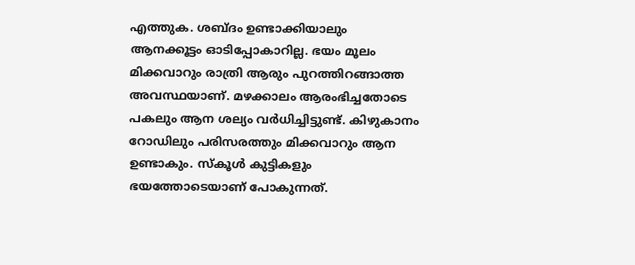എത്തുക. ശബ്ദം ഉണ്ടാക്കിയാലും ആനക്കൂട്ടം ഓടിപ്പോകാറില്ല. ഭയം മൂലം മിക്കവാറും രാത്രി ആരും പുറത്തിറങ്ങാത്ത അവസ്ഥയാണ്. മഴക്കാലം ആരംഭിച്ചതോടെ പകലും ആന ശല്യം വർധിച്ചിട്ടുണ്ട്. കിഴുകാനം റോഡിലും പരിസരത്തും മിക്കവാറും ആന ഉണ്ടാകും. സ്കൂൾ കുട്ടികളും ഭയത്തോടെയാണ് പോകുന്നത്.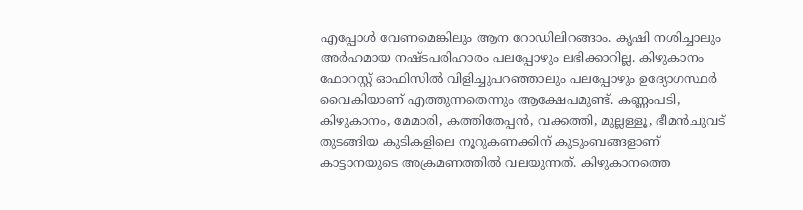എപ്പോൾ വേണമെങ്കിലും ആന റോഡിലിറങ്ങാം. കൃഷി നശിച്ചാലും അർഹമായ നഷ്ടപരിഹാരം പലപ്പോഴും ലഭിക്കാറില്ല. കിഴുകാനം ഫോറസ്റ്റ് ഓഫിസിൽ വിളിച്ചുപറഞ്ഞാലും പലപ്പോഴും ഉദ്യോഗസ്ഥർ വൈകിയാണ് എത്തുന്നതെന്നും ആക്ഷേപമുണ്ട്. കണ്ണംപടി, കിഴുകാനം, മേമാരി, കത്തിതേപ്പൻ, വക്കത്തി, മുല്ലള്ളൂ, ഭീമൻചുവട് തുടങ്ങിയ കുടികളിലെ നൂറുകണക്കിന് കുടുംബങ്ങളാണ് കാട്ടാനയുടെ അക്രമണത്തിൽ വലയുന്നത്. കിഴുകാനത്തെ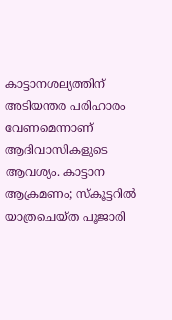കാട്ടാനശല്യത്തിന് അടിയന്തര പരിഹാരം വേണമെന്നാണ് ആദിവാസികളുടെ ആവശ്യം. കാട്ടാന ആക്രമണം; സ്കൂട്ടറിൽ യാത്രചെയ്ത പൂജാരി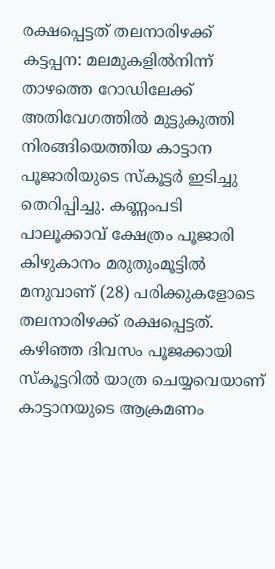രക്ഷപ്പെട്ടത് തലനാരിഴക്ക് കട്ടപ്പന: മലമുകളിൽനിന്ന് താഴത്തെ റോഡിലേക്ക് അതിവേഗത്തിൽ മുട്ടുകുത്തി നിരങ്ങിയെത്തിയ കാട്ടാന പൂജാരിയുടെ സ്കൂട്ടർ ഇടിച്ചു തെറിപ്പിച്ചു. കണ്ണംപടി പാലൂക്കാവ് ക്ഷേത്രം പൂജാരി കിഴുകാനം മരുതുംമൂട്ടിൽ മനുവാണ് (28) പരിക്കുകളോടെ തലനാരിഴക്ക് രക്ഷപ്പെട്ടത്. കഴിഞ്ഞ ദിവസം പൂജക്കായി സ്കൂട്ടറിൽ യാത്ര ചെയ്യവെയാണ് കാട്ടാനയുടെ ആക്രമണം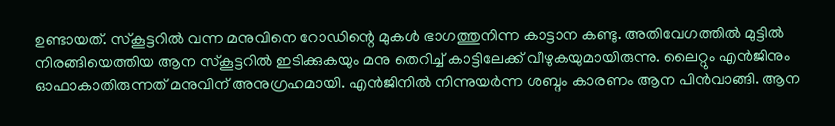ഉണ്ടായത്. സ്കൂട്ടറിൽ വന്ന മനുവിനെ റോഡിന്റെ മുകൾ ഭാഗത്തുനിന്ന കാട്ടാന കണ്ടു. അതിവേഗത്തിൽ മുട്ടിൽ നിരങ്ങിയെത്തിയ ആന സ്കൂട്ടറിൽ ഇടിക്കുകയും മനു തെറിച്ച് കാട്ടിലേക്ക് വീഴുകയുമായിരുന്നു. ലൈറ്റും എൻജിനും ഓഫാകാതിരുന്നത് മനുവിന് അനുഗ്രഹമായി. എൻജിനിൽ നിന്നുയർന്ന ശബ്ദം കാരണം ആന പിൻവാങ്ങി. ആന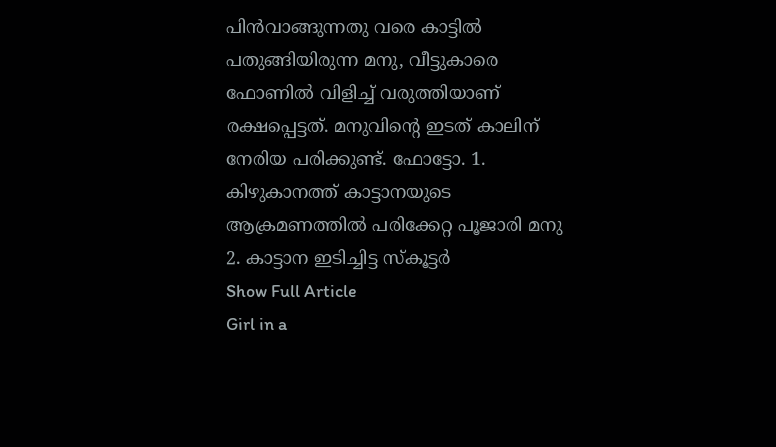പിൻവാങ്ങുന്നതു വരെ കാട്ടിൽ പതുങ്ങിയിരുന്ന മനു, വീട്ടുകാരെ ഫോണിൽ വിളിച്ച് വരുത്തിയാണ് രക്ഷപ്പെട്ടത്. മനുവിന്റെ ഇടത് കാലിന് നേരിയ പരിക്കുണ്ട്. ഫോട്ടോ. 1. കിഴുകാനത്ത് കാട്ടാനയുടെ ആക്രമണത്തിൽ പരിക്കേറ്റ പൂജാരി മനു 2. കാട്ടാന ഇടിച്ചിട്ട സ്കൂട്ടർ
Show Full Article
Girl in a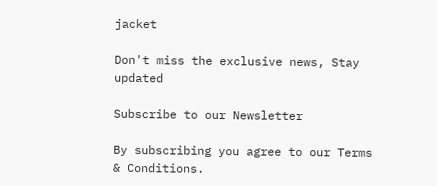jacket

Don't miss the exclusive news, Stay updated

Subscribe to our Newsletter

By subscribing you agree to our Terms & Conditions.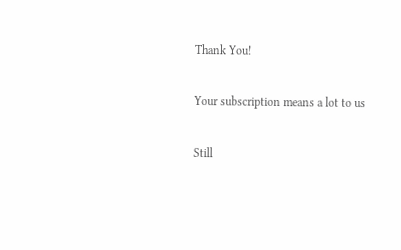Thank You!

Your subscription means a lot to us

Still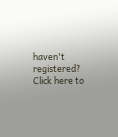haven't registered? Click here to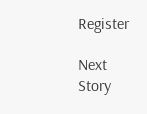Register

Next Story